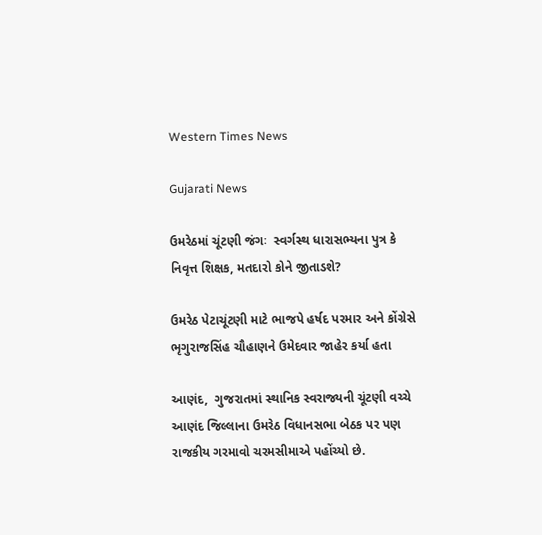Western Times News

Gujarati News

ઉમરેઠમાં ચૂંટણી જંગઃ  સ્વર્ગસ્થ ધારાસભ્યના પુત્ર કે નિવૃત્ત શિક્ષક, મતદારો કોને જીતાડશે?

ઉમરેઠ પેટાચૂંટણી માટે ભાજપે હર્ષદ પરમાર અને કોંગ્રેસે ભૃગુરાજસિંહ ચૌહાણને ઉમેદવાર જાહેર કર્યા હતા

આણંદ,  ગુજરાતમાં સ્થાનિક સ્વરાજ્યની ચૂંટણી વચ્ચે આણંદ જિલ્લાના ઉમરેઠ વિધાનસભા બેઠક પર પણ રાજકીય ગરમાવો ચરમસીમાએ પહોંચ્યો છે.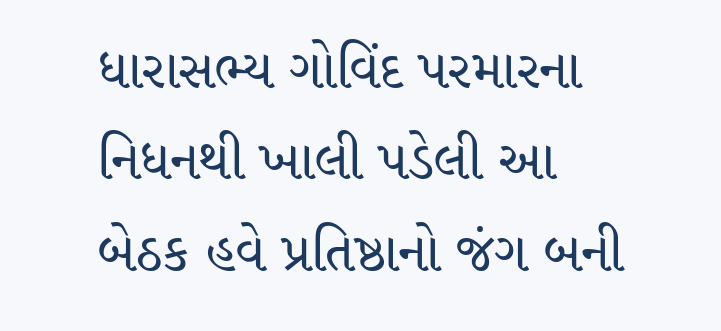ધારાસભ્ય ગોવિંદ પરમારના નિધનથી ખાલી પડેલી આ બેઠક હવે પ્રતિષ્ઠાનો જંગ બની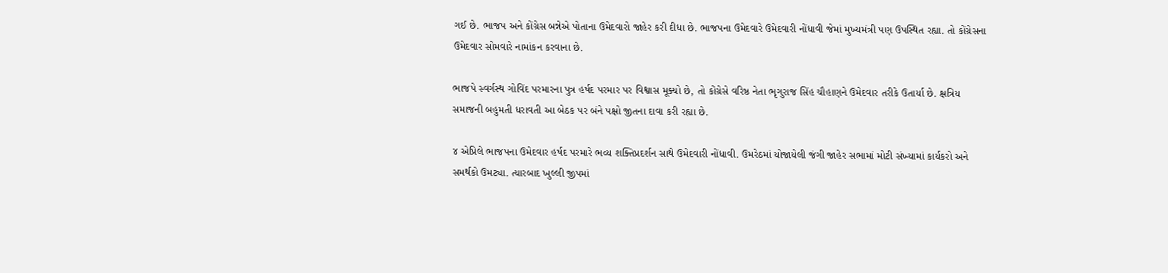ગઈ છે. ભાજપ અને કોંગ્રેસ બન્નેએ પોતાના ઉમેદવારો જાહેર કરી દીધા છે. ભાજપના ઉમેદવારે ઉમેદવારી નોંધાવી જેમાં મુખ્યમંત્રી પણ ઉપસ્થિત રહ્યા. તો કોંગ્રેસના ઉમેદવાર સોમવારે નામાંકન કરવાના છે.

ભાજપે સ્વર્ગસ્થ ગોવિંદ પરમારના પુત્ર હર્ષદ પરમાર પર વિશ્વાસ મૂક્યો છે, તો કોંગ્રેસે વરિષ્ઠ નેતા ભૃગુરાજ સિંહ ચૌહાણને ઉમેદવાર તરીકે ઉતાર્યા છે. ક્ષત્રિય સમાજની બહુમતી ધરાવતી આ બેઠક પર બંને પક્ષો જીતના દાવા કરી રહ્યા છે.

૪ એપ્રિલે ભાજપના ઉમેદવાર હર્ષદ પરમારે ભવ્ય શક્તિપ્રદર્શન સાથે ઉમેદવારી નોંધાવી. ઉમરેઠમાં યોજાયેલી જંગી જાહેર સભામાં મોટી સંખ્યામાં કાર્યકરો અને સમર્થકો ઉમટ્યા. ત્યારબાદ ખુલ્લી જીપમાં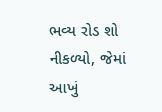ભવ્ય રોડ શો નીકળ્યો, જેમાં આખું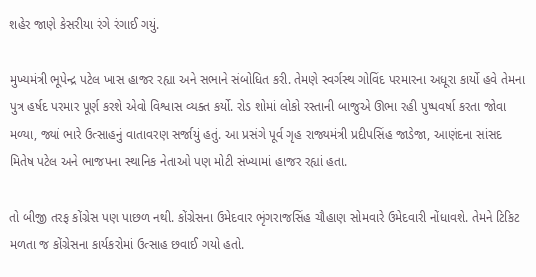શહેર જાણે કેસરીયા રંગે રંગાઈ ગયું.

મુખ્યમંત્રી ભૂપેન્દ્ર પટેલ ખાસ હાજર રહ્યા અને સભાને સંબોધિત કરી. તેમણે સ્વર્ગસ્થ ગોવિંદ પરમારના અધૂરા કાર્યો હવે તેમના પુત્ર હર્ષદ પરમાર પૂર્ણ કરશે એવો વિશ્વાસ વ્યક્ત કર્યો. રોડ શોમાં લોકો રસ્તાની બાજુએ ઊભા રહી પુષ્પવર્ષા કરતા જોવા મળ્યા, જ્યાં ભારે ઉત્સાહનું વાતાવરણ સર્જાયું હતું. આ પ્રસંગે પૂર્વ ગૃહ રાજ્યમંત્રી પ્રદીપસિંહ જાડેજા, આણંદના સાંસદ મિતેષ પટેલ અને ભાજપના સ્થાનિક નેતાઓ પણ મોટી સંખ્યામાં હાજર રહ્યાં હતા.

તો બીજી તરફ કોંગ્રેસ પણ પાછળ નથી. કોંગ્રેસના ઉમેદવાર ભૃંગરાજસિંહ ચૌહાણ સોમવારે ઉમેદવારી નોંધાવશે. તેમને ટિકિટ મળતા જ કોંગ્રેસના કાર્યકરોમાં ઉત્સાહ છવાઈ ગયો હતો.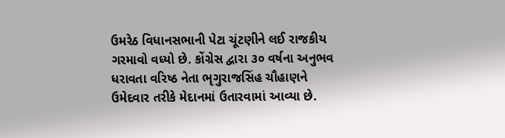ઉમરેઠ વિધાનસભાની પેટા ચૂંટણીને લઈ રાજકીય ગરમાવો વધ્યો છે. કોંગ્રેસ દ્વારા ૩૦ વર્ષના અનુભવ ધરાવતા વરિષ્ઠ નેતા ભૃગુરાજસિંહ ચૌહાણને ઉમેદવાર તરીકે મેદાનમાં ઉતારવામાં આવ્યા છે.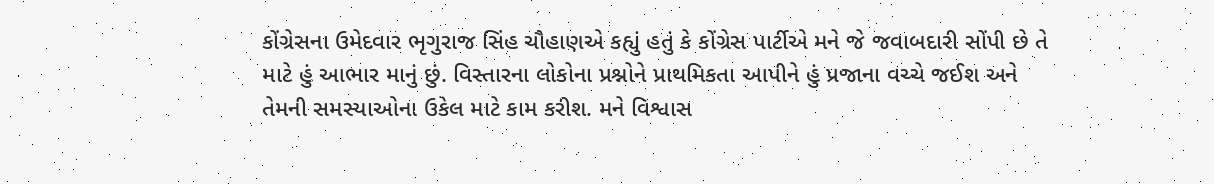કોંગ્રેસના ઉમેદવાર ભૃગુરાજ સિંહ ચૌહાણએ કહ્યું હતું કે કોંગ્રેસ પાર્ટીએ મને જે જવાબદારી સોંપી છે તે માટે હું આભાર માનું છું. વિસ્તારના લોકોના પ્રશ્નોને પ્રાથમિકતા આપીને હું પ્રજાના વચ્ચે જઈશ અને તેમની સમસ્યાઓના ઉકેલ માટે કામ કરીશ. મને વિશ્વાસ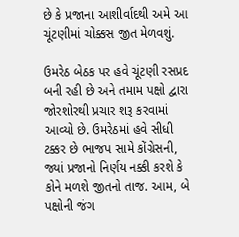છે કે પ્રજાના આશીર્વાદથી અમે આ ચૂંટણીમાં ચોક્કસ જીત મેળવશું.

ઉમરેઠ બેઠક પર હવે ચૂંટણી રસપ્રદ બની રહી છે અને તમામ પક્ષો દ્વારા જોરશોરથી પ્રચાર શરૂ કરવામાં આવ્યો છે. ઉમરેઠમાં હવે સીધી ટક્કર છે ભાજપ સામે કોંગ્રેસની, જ્યાં પ્રજાનો નિર્ણય નક્કી કરશે કે કોને મળશે જીતનો તાજ. આમ, બે પક્ષોની જંગ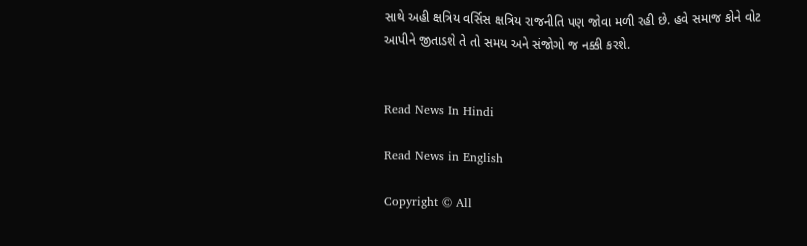સાથે અહી ક્ષત્રિય વર્સિસ ક્ષત્રિય રાજનીતિ પણ જોવા મળી રહી છે. હવે સમાજ કોને વોટ આપીને જીતાડશે તે તો સમય અને સંજોગો જ નક્કી કરશે.


Read News In Hindi

Read News in English

Copyright © All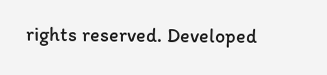rights reserved. Developed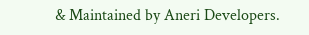& Maintained by Aneri Developers.